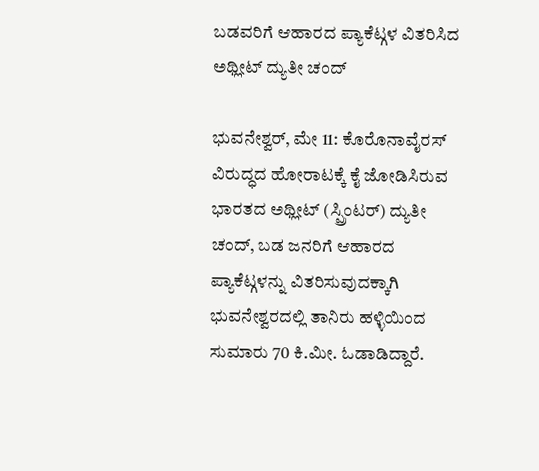ಬಡವರಿಗೆ ಆಹಾರದ ಪ್ಯಾಕೆಟ್ಗಳ ವಿತರಿಸಿದ ಅಥ್ಲೀಟ್ ದ್ಯುತೀ ಚಂದ್

ಭುವನೇಶ್ವರ್, ಮೇ 11: ಕೊರೊನಾವೈರಸ್ ವಿರುದ್ಧದ ಹೋರಾಟಕ್ಕೆ ಕೈ ಜೋಡಿಸಿರುವ ಭಾರತದ ಅಥ್ಲೀಟ್ (ಸ್ಪ್ರಿಂಟರ್) ದ್ಯುತೀ ಚಂದ್, ಬಡ ಜನರಿಗೆ ಆಹಾರದ ಪ್ಯಾಕೆಟ್ಗಳನ್ನು ವಿತರಿಸುವುದಕ್ಕಾಗಿ ಭುವನೇಶ್ವರದಲ್ಲಿ ತಾನಿರು ಹಳ್ಳಿಯಿಂದ ಸುಮಾರು 70 ಕಿ.ಮೀ. ಓಡಾಡಿದ್ದಾರೆ.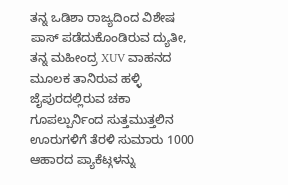ತನ್ನ ಒಡಿಶಾ ರಾಜ್ಯದಿಂದ ವಿಶೇಷ ಪಾಸ್ ಪಡೆದುಕೊಂಡಿರುವ ದ್ಯುತೀ, ತನ್ನ ಮಹೀಂದ್ರ XUV ವಾಹನದ ಮೂಲಕ ತಾನಿರುವ ಹಳ್ಳಿ ಜೈಪುರದಲ್ಲಿರುವ ಚಕಾ ಗೂಪಲ್ಪುರ್ನಿಂದ ಸುತ್ತಮುತ್ತಲಿನ ಊರುಗಳಿಗೆ ತೆರಳಿ ಸುಮಾರು 1000 ಆಹಾರದ ಪ್ಯಾಕೆಟ್ಗಳನ್ನು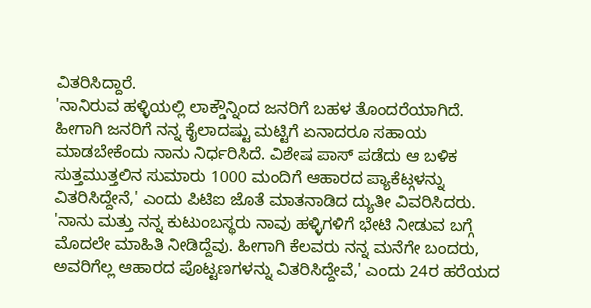ವಿತರಿಸಿದ್ದಾರೆ.
'ನಾನಿರುವ ಹಳ್ಳಿಯಲ್ಲಿ ಲಾಕ್ಡೌನ್ನಿಂದ ಜನರಿಗೆ ಬಹಳ ತೊಂದರೆಯಾಗಿದೆ. ಹೀಗಾಗಿ ಜನರಿಗೆ ನನ್ನ ಕೈಲಾದಷ್ಟು ಮಟ್ಟಿಗೆ ಏನಾದರೂ ಸಹಾಯ ಮಾಡಬೇಕೆಂದು ನಾನು ನಿರ್ಧರಿಸಿದೆ. ವಿಶೇಷ ಪಾಸ್ ಪಡೆದು ಆ ಬಳಿಕ ಸುತ್ತಮುತ್ತಲಿನ ಸುಮಾರು 1000 ಮಂದಿಗೆ ಆಹಾರದ ಪ್ಯಾಕೆಟ್ಗಳನ್ನು ವಿತರಿಸಿದ್ದೇನೆ,' ಎಂದು ಪಿಟಿಐ ಜೊತೆ ಮಾತನಾಡಿದ ದ್ಯುತೀ ವಿವರಿಸಿದರು.
'ನಾನು ಮತ್ತು ನನ್ನ ಕುಟುಂಬಸ್ಥರು ನಾವು ಹಳ್ಳಿಗಳಿಗೆ ಭೇಟಿ ನೀಡುವ ಬಗ್ಗೆ ಮೊದಲೇ ಮಾಹಿತಿ ನೀಡಿದ್ದೆವು. ಹೀಗಾಗಿ ಕೆಲವರು ನನ್ನ ಮನೆಗೇ ಬಂದರು, ಅವರಿಗೆಲ್ಲ ಆಹಾರದ ಪೊಟ್ಟಣಗಳನ್ನು ವಿತರಿಸಿದ್ದೇವೆ,' ಎಂದು 24ರ ಹರೆಯದ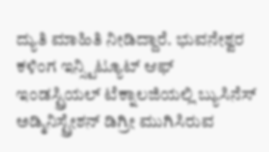ದ್ಯುತಿ ಮಾಹಿತಿ ನೀಡಿದ್ದಾರೆ. ಭುವನೇಶ್ವರ ಕಳಿಂಗ ಇನ್ಸ್ಟಿಟ್ಯೂಟ್ ಆಫ್ ಇಂಡಸ್ಟ್ರಿಯಲ್ ಟೆಕ್ನಾಲಜಿಯಲ್ಲಿ ಬ್ಯುಸಿನೆಸ್ ಅಡ್ಮಿನಿಸ್ಟ್ರೇಶನ್ ಡಿಗ್ರೀ ಮುಗಿಸಿರುವ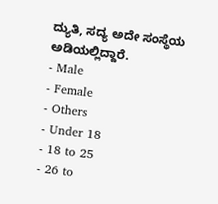ದ್ಯುತಿ, ಸದ್ಯ ಅದೇ ಸಂಸ್ಥೆಯ ಅಡಿಯಲ್ಲಿದ್ದಾರೆ.
- Male
- Female
- Others
- Under 18
- 18 to 25
- 26 to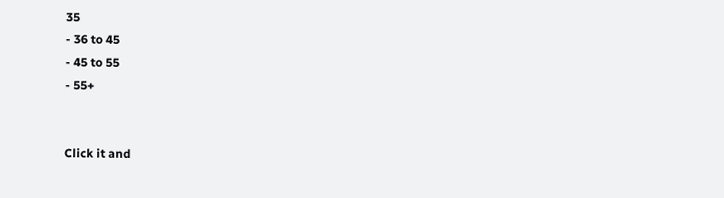35
- 36 to 45
- 45 to 55
- 55+


Click it and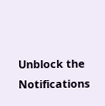Unblock the Notifications